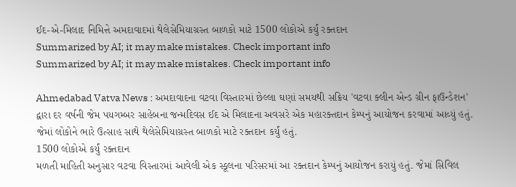ઈદ-એ-મિલાદ નિમિત્તે અમદાવાદમાં થેલેસેમિયાગ્રસ્ત બાળકો માટે 1500 લોકોએ કર્યું રક્તદાન
Summarized by AI; it may make mistakes. Check important info
Summarized by AI; it may make mistakes. Check important info

Ahmedabad Vatva News : અમદાવાદના વટવા વિસ્તારમાં છેલ્લા ઘણાં સમયથી સક્રિય 'વટવા ક્લીન એન્ડ ગ્રીન ફાઉન્ડેશન' દ્વારા દર વર્ષની જેમ પયગમ્બર સાહેબના જન્મદિવસ ઈદ એ મિલાદના અવસરે એક મહારક્તદાન કેમ્પનું આયોજન કરવામાં આવ્યું હતું. જેમાં લોકોને ભારે ઉત્સાહ સાથે થેલેસેમિયાગ્રસ્ત બાળકો માટે રક્તદાન કર્યું હતું.
1500 લોકોએ કર્યું રક્તદાન
મળતી માહિતી અનુસાર વટવા વિસ્તારમાં આવેલી એક સ્કૂલના પરિસરમાં આ રક્તદાન કેમ્પનું આયોજન કરાયું હતું. જેમાં સિવિલ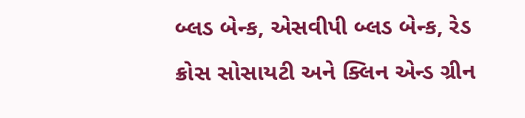બ્લડ બેન્ક, એસવીપી બ્લડ બેન્ક, રેડ ક્રોસ સોસાયટી અને ક્લિન એન્ડ ગ્રીન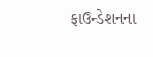ફાઉન્ડેશનના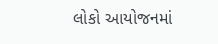લોકો આયોજનમાં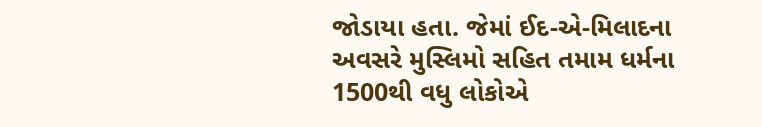જોડાયા હતા. જેમાં ઈદ-એ-મિલાદના અવસરે મુસ્લિમો સહિત તમામ ધર્મના 1500થી વધુ લોકોએ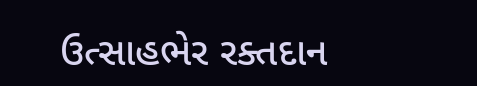ઉત્સાહભેર રક્તદાન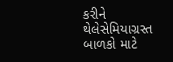કરીને થેલેસેમિયાગ્રસ્ત બાળકો માટે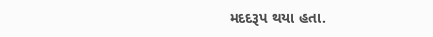મદદરૂપ થયા હતા.